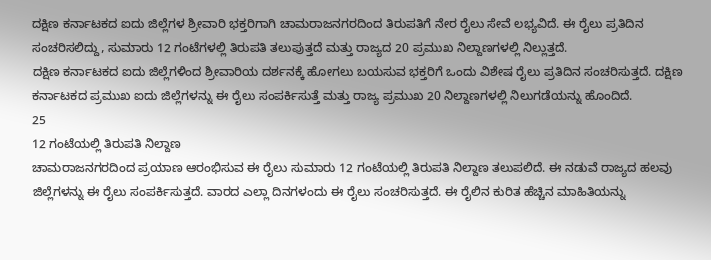ದಕ್ಷಿಣ ಕರ್ನಾಟಕದ ಐದು ಜಿಲ್ಲೆಗಳ ಶ್ರೀವಾರಿ ಭಕ್ತರಿಗಾಗಿ ಚಾಮರಾಜನಗರದಿಂದ ತಿರುಪತಿಗೆ ನೇರ ರೈಲು ಸೇವೆ ಲಭ್ಯವಿದೆ. ಈ ರೈಲು ಪ್ರತಿದಿನ ಸಂಚರಿಸಲಿದ್ದು, ಸುಮಾರು 12 ಗಂಟೆಗಳಲ್ಲಿ ತಿರುಪತಿ ತಲುಪುತ್ತದೆ ಮತ್ತು ರಾಜ್ಯದ 20 ಪ್ರಮುಖ ನಿಲ್ದಾಣಗಳಲ್ಲಿ ನಿಲ್ಲುತ್ತದೆ.
ದಕ್ಷಿಣ ಕರ್ನಾಟಕದ ಐದು ಜಿಲ್ಲೆಗಳಿಂದ ಶ್ರೀವಾರಿಯ ದರ್ಶನಕ್ಕೆ ಹೋಗಲು ಬಯಸುವ ಭಕ್ತರಿಗೆ ಒಂದು ವಿಶೇಷ ರೈಲು ಪ್ರತಿದಿನ ಸಂಚರಿಸುತ್ತದೆ. ದಕ್ಷಿಣ ಕರ್ನಾಟಕದ ಪ್ರಮುಖ ಐದು ಜಿಲ್ಲೆಗಳನ್ನು ಈ ರೈಲು ಸಂಪರ್ಕಿಸುತ್ತೆ ಮತ್ತು ರಾಜ್ಯ ಪ್ರಮುಖ 20 ನಿಲ್ದಾಣಗಳಲ್ಲಿ ನಿಲುಗಡೆಯನ್ನು ಹೊಂದಿದೆ.
25
12 ಗಂಟೆಯಲ್ಲಿ ತಿರುಪತಿ ನಿಲ್ದಾಣ
ಚಾಮರಾಜನಗರದಿಂದ ಪ್ರಯಾಣ ಆರಂಭಿಸುವ ಈ ರೈಲು ಸುಮಾರು 12 ಗಂಟೆಯಲ್ಲಿ ತಿರುಪತಿ ನಿಲ್ದಾಣ ತಲುಪಲಿದೆ. ಈ ನಡುವೆ ರಾಜ್ಯದ ಹಲವು ಜಿಲ್ಲೆಗಳನ್ನು ಈ ರೈಲು ಸಂಪರ್ಕಿಸುತ್ತದೆ. ವಾರದ ಎಲ್ಲಾ ದಿನಗಳಂದು ಈ ರೈಲು ಸಂಚರಿಸುತ್ತದೆ. ಈ ರೈಲಿನ ಕುರಿತ ಹೆಚ್ಚಿನ ಮಾಹಿತಿಯನ್ನು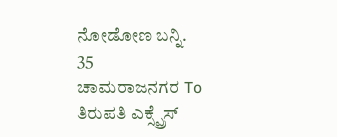ನೋಡೋಣ ಬನ್ನಿ.
35
ಚಾಮರಾಜನಗರ To ತಿರುಪತಿ ಎಕ್ಸ್ಪ್ರೆಸ್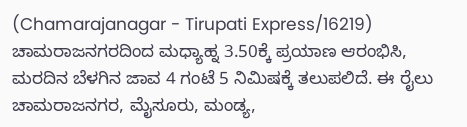(Chamarajanagar - Tirupati Express/16219)
ಚಾಮರಾಜನಗರದಿಂದ ಮಧ್ಯಾಹ್ನ 3.50ಕ್ಕೆ ಪ್ರಯಾಣ ಆರಂಭಿಸಿ, ಮರದಿನ ಬೆಳಗಿನ ಜಾವ 4 ಗಂಟೆ 5 ನಿಮಿಷಕ್ಕೆ ತಲುಪಲಿದೆ. ಈ ರೈಲು ಚಾಮರಾಜನಗರ, ಮೈಸೂರು, ಮಂಡ್ಯ,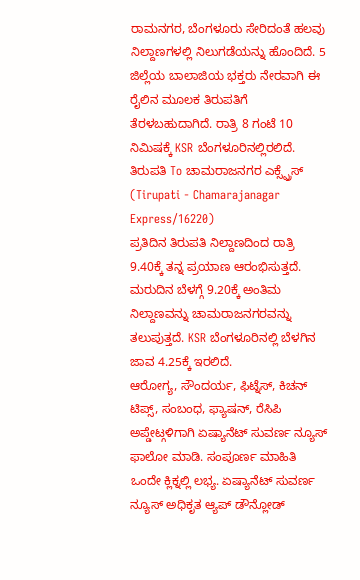ರಾಮನಗರ, ಬೆಂಗಳೂರು ಸೇರಿದಂತೆ ಹಲವು ನಿಲ್ದಾಣಗಳಲ್ಲಿ ನಿಲುಗಡೆಯನ್ನು ಹೊಂದಿದೆ. 5 ಜಿಲ್ಲೆಯ ಬಾಲಾಜಿಯ ಭಕ್ತರು ನೇರವಾಗಿ ಈ ರೈಲಿನ ಮೂಲಕ ತಿರುಪತಿಗೆ ತೆರಳಬಹುದಾಗಿದೆ. ರಾತ್ರಿ 8 ಗಂಟೆ 10 ನಿಮಿಷಕ್ಕೆ KSR ಬೆಂಗಳೂರಿನಲ್ಲಿರಲಿದೆ.
ತಿರುಪತಿ To ಚಾಮರಾಜನಗರ ಎಕ್ಸ್ಪ್ರೆಸ್ (Tirupati - Chamarajanagar Express/16220)
ಪ್ರತಿದಿನ ತಿರುಪತಿ ನಿಲ್ದಾಣದಿಂದ ರಾತ್ರಿ 9.40ಕ್ಕೆ ತನ್ನ ಪ್ರಯಾಣ ಆರಂಭಿಸುತ್ತದೆ. ಮರುದಿನ ಬೆಳಗ್ಗೆ 9.20ಕ್ಕೆ ಅಂತಿಮ ನಿಲ್ದಾಣವನ್ನು ಚಾಮರಾಜನಗರವನ್ನು ತಲುಪುತ್ತದೆ. KSR ಬೆಂಗಳೂರಿನಲ್ಲಿ ಬೆಳಗಿನ ಜಾವ 4.25ಕ್ಕೆ ಇರಲಿದೆ.
ಆರೋಗ್ಯ, ಸೌಂದರ್ಯ, ಫಿಟ್ನೆಸ್, ಕಿಚನ್ ಟಿಪ್ಸ್, ಸಂಬಂಧ, ಫ್ಯಾಷನ್, ರೆಸಿಪಿ ಅಪ್ಡೇಟ್ಗಳಿಗಾಗಿ ಏಷ್ಯಾನೆಟ್ ಸುವರ್ಣ ನ್ಯೂಸ್ ಫಾಲೋ ಮಾಡಿ. ಸಂಪೂರ್ಣ ಮಾಹಿತಿ ಒಂದೇ ಕ್ಲಿಕ್ನಲ್ಲಿ ಲಭ್ಯ. ಏಷ್ಯಾನೆಟ್ ಸುವರ್ಣ ನ್ಯೂಸ್ ಅಧಿಕೃತ ಆ್ಯಪ್ ಡೌನ್ಲೋಡ್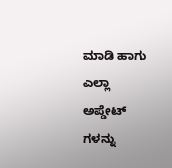ಮಾಡಿ ಹಾಗು ಎಲ್ಲಾ ಅಪ್ಡೇಟ್ ಗಳನ್ನು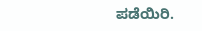ಪಡೆಯಿರಿ.